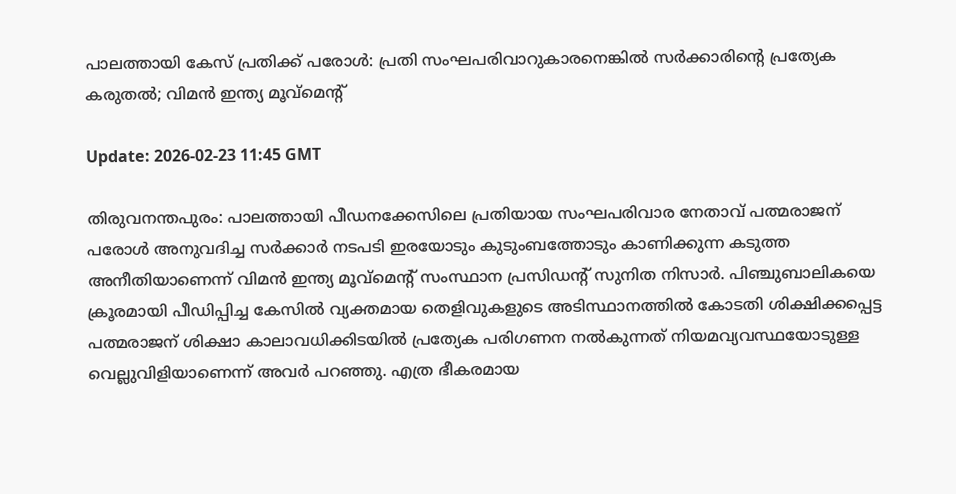പാലത്തായി കേസ് പ്രതിക്ക് പരോള്‍: പ്രതി സംഘപരിവാറുകാരനെങ്കില്‍ സര്‍ക്കാരിന്റെ പ്രത്യേക കരുതല്‍; വിമന്‍ ഇന്ത്യ മൂവ്മെന്റ്

Update: 2026-02-23 11:45 GMT

തിരുവനന്തപുരം: പാലത്തായി പീഡനക്കേസിലെ പ്രതിയായ സംഘപരിവാര നേതാവ് പത്മരാജന് പരോള്‍ അനുവദിച്ച സര്‍ക്കാര്‍ നടപടി ഇരയോടും കുടുംബത്തോടും കാണിക്കുന്ന കടുത്ത അനീതിയാണെന്ന് വിമന്‍ ഇന്ത്യ മൂവ്മെന്റ് സംസ്ഥാന പ്രസിഡന്റ് സുനിത നിസാര്‍. പിഞ്ചുബാലികയെ ക്രൂരമായി പീഡിപ്പിച്ച കേസില്‍ വ്യക്തമായ തെളിവുകളുടെ അടിസ്ഥാനത്തില്‍ കോടതി ശിക്ഷിക്കപ്പെട്ട പത്മരാജന് ശിക്ഷാ കാലാവധിക്കിടയില്‍ പ്രത്യേക പരിഗണന നല്‍കുന്നത് നിയമവ്യവസ്ഥയോടുള്ള വെല്ലുവിളിയാണെന്ന് അവര്‍ പറഞ്ഞു. എത്ര ഭീകരമായ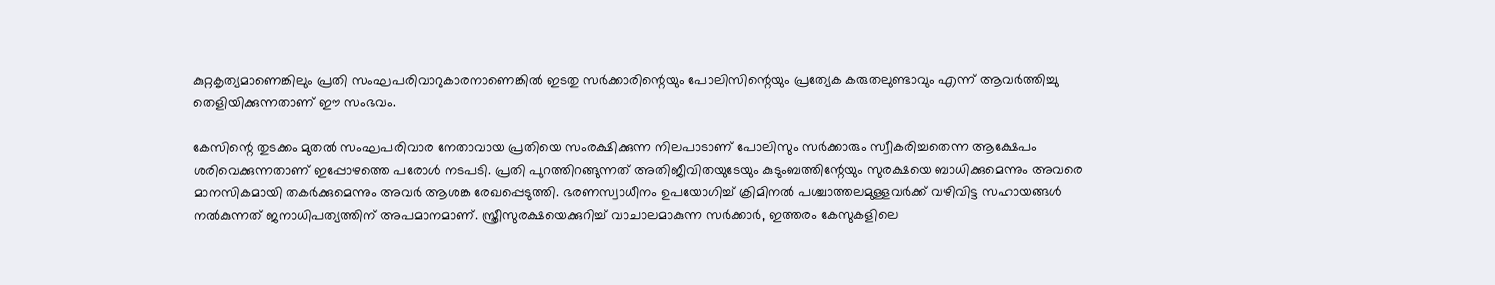കുറ്റകൃത്യമാണെങ്കിലും പ്രതി സംഘപരിവാറുകാരനാണെങ്കില്‍ ഇടതു സര്‍ക്കാരിന്റെയും പോലിസിന്റെയും പ്രത്യേക കരുതലുണ്ടാവും എന്ന് ആവര്‍ത്തിച്ചു തെളിയിക്കുന്നതാണ് ഈ സംഭവം.

കേസിന്റെ തുടക്കം മുതല്‍ സംഘപരിവാര നേതാവായ പ്രതിയെ സംരക്ഷിക്കുന്ന നിലപാടാണ് പോലിസും സര്‍ക്കാരും സ്വീകരിച്ചതെന്ന ആക്ഷേപം ശരിവെക്കുന്നതാണ് ഇപ്പോഴത്തെ പരോള്‍ നടപടി. പ്രതി പുറത്തിറങ്ങുന്നത് അതിജീവിതയുടേയും കുടുംബത്തിന്റേയും സുരക്ഷയെ ബാധിക്കുമെന്നും അവരെ മാനസികമായി തകര്‍ക്കുമെന്നും അവര്‍ ആശങ്ക രേഖപ്പെടുത്തി. ഭരണസ്വാധീനം ഉപയോഗിച്ച് ക്രിമിനല്‍ പശ്ചാത്തലമുള്ളവര്‍ക്ക് വഴിവിട്ട സഹായങ്ങള്‍ നല്‍കുന്നത് ജനാധിപത്യത്തിന് അപമാനമാണ്. സ്ത്രീസുരക്ഷയെക്കുറിച്ച് വാചാലമാകുന്ന സര്‍ക്കാര്‍, ഇത്തരം കേസുകളിലെ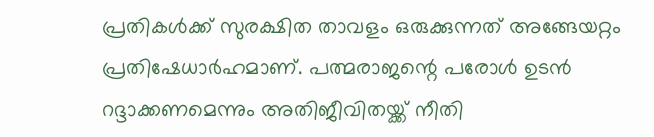പ്രതികള്‍ക്ക് സുരക്ഷിത താവളം ഒരുക്കുന്നത് അങ്ങേയറ്റം പ്രതിഷേധാര്‍ഹമാണ്. പത്മരാജന്റെ പരോള്‍ ഉടന്‍ റദ്ദാക്കണമെന്നും അതിജീവിതയ്ക്ക് നീതി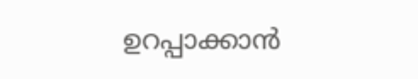ഉറപ്പാക്കാന്‍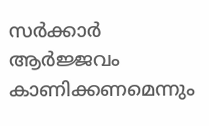സര്‍ക്കാര്‍ ആര്‍ജ്ജവം കാണിക്കണമെന്നും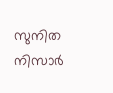സുനിത നിസാര്‍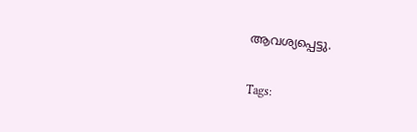ആവശ്യപ്പെട്ടു.

Tags: